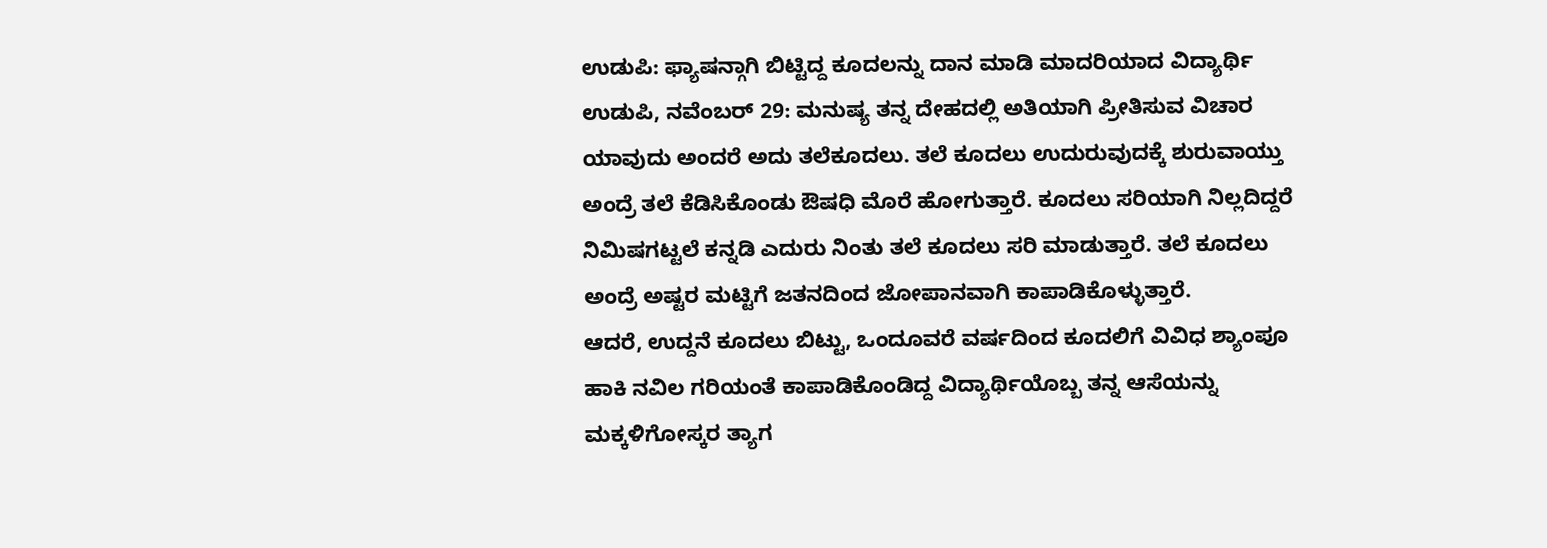ಉಡುಪಿ: ಫ್ಯಾಷನ್ಗಾಗಿ ಬಿಟ್ಟಿದ್ದ ಕೂದಲನ್ನು ದಾನ ಮಾಡಿ ಮಾದರಿಯಾದ ವಿದ್ಯಾರ್ಥಿ
ಉಡುಪಿ, ನವೆಂಬರ್ 29: ಮನುಷ್ಯ ತನ್ನ ದೇಹದಲ್ಲಿ ಅತಿಯಾಗಿ ಪ್ರೀತಿಸುವ ವಿಚಾರ ಯಾವುದು ಅಂದರೆ ಅದು ತಲೆಕೂದಲು. ತಲೆ ಕೂದಲು ಉದುರುವುದಕ್ಕೆ ಶುರುವಾಯ್ತು ಅಂದ್ರೆ ತಲೆ ಕೆಡಿಸಿಕೊಂಡು ಔಷಧಿ ಮೊರೆ ಹೋಗುತ್ತಾರೆ. ಕೂದಲು ಸರಿಯಾಗಿ ನಿಲ್ಲದಿದ್ದರೆ ನಿಮಿಷಗಟ್ಟಲೆ ಕನ್ನಡಿ ಎದುರು ನಿಂತು ತಲೆ ಕೂದಲು ಸರಿ ಮಾಡುತ್ತಾರೆ. ತಲೆ ಕೂದಲು ಅಂದ್ರೆ ಅಷ್ಟರ ಮಟ್ಟಿಗೆ ಜತನದಿಂದ ಜೋಪಾನವಾಗಿ ಕಾಪಾಡಿಕೊಳ್ಳುತ್ತಾರೆ.
ಆದರೆ, ಉದ್ದನೆ ಕೂದಲು ಬಿಟ್ಟು, ಒಂದೂವರೆ ವರ್ಷದಿಂದ ಕೂದಲಿಗೆ ವಿವಿಧ ಶ್ಯಾಂಪೂ ಹಾಕಿ ನವಿಲ ಗರಿಯಂತೆ ಕಾಪಾಡಿಕೊಂಡಿದ್ದ ವಿದ್ಯಾರ್ಥಿಯೊಬ್ಬ ತನ್ನ ಆಸೆಯನ್ನು ಮಕ್ಕಳಿಗೋಸ್ಕರ ತ್ಯಾಗ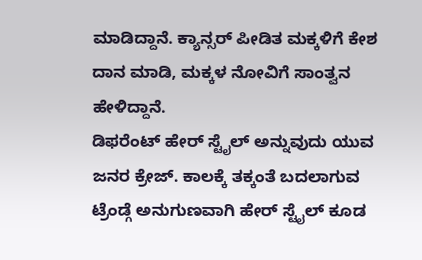ಮಾಡಿದ್ದಾನೆ. ಕ್ಯಾನ್ಸರ್ ಪೀಡಿತ ಮಕ್ಕಳಿಗೆ ಕೇಶ ದಾನ ಮಾಡಿ, ಮಕ್ಕಳ ನೋವಿಗೆ ಸಾಂತ್ವನ ಹೇಳಿದ್ದಾನೆ.
ಡಿಫರೆಂಟ್ ಹೇರ್ ಸ್ಟೈಲ್ ಅನ್ನುವುದು ಯುವ ಜನರ ಕ್ರೇಜ್. ಕಾಲಕ್ಕೆ ತಕ್ಕಂತೆ ಬದಲಾಗುವ ಟ್ರೆಂಡ್ಗೆ ಅನುಗುಣವಾಗಿ ಹೇರ್ ಸ್ಟೈಲ್ ಕೂಡ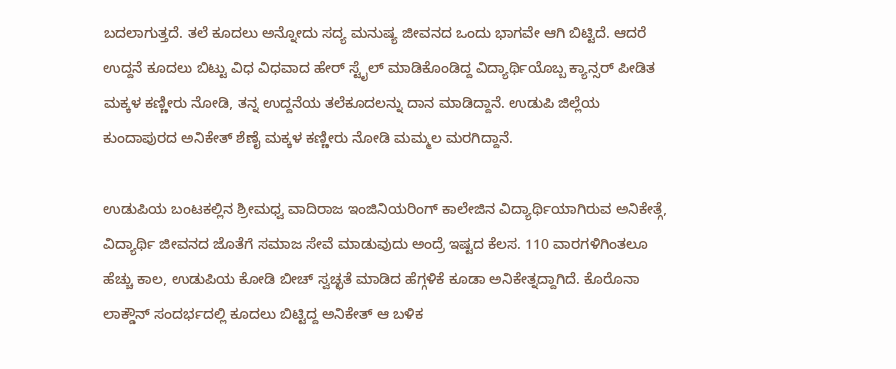ಬದಲಾಗುತ್ತದೆ. ತಲೆ ಕೂದಲು ಅನ್ನೋದು ಸದ್ಯ ಮನುಷ್ಯ ಜೀವನದ ಒಂದು ಭಾಗವೇ ಆಗಿ ಬಿಟ್ಟಿದೆ. ಆದರೆ ಉದ್ದನೆ ಕೂದಲು ಬಿಟ್ಟು ವಿಧ ವಿಧವಾದ ಹೇರ್ ಸ್ಟೈಲ್ ಮಾಡಿಕೊಂಡಿದ್ದ ವಿದ್ಯಾರ್ಥಿಯೊಬ್ಬ ಕ್ಯಾನ್ಸರ್ ಪೀಡಿತ ಮಕ್ಕಳ ಕಣ್ಣೀರು ನೋಡಿ, ತನ್ನ ಉದ್ದನೆಯ ತಲೆಕೂದಲನ್ನು ದಾನ ಮಾಡಿದ್ದಾನೆ. ಉಡುಪಿ ಜಿಲ್ಲೆಯ ಕುಂದಾಪುರದ ಅನಿಕೇತ್ ಶೆಣೈ ಮಕ್ಕಳ ಕಣ್ಣೀರು ನೋಡಿ ಮಮ್ಮಲ ಮರಗಿದ್ದಾನೆ.

ಉಡುಪಿಯ ಬಂಟಕಲ್ಲಿನ ಶ್ರೀಮಧ್ವ ವಾದಿರಾಜ ಇಂಜಿನಿಯರಿಂಗ್ ಕಾಲೇಜಿನ ವಿದ್ಯಾರ್ಥಿಯಾಗಿರುವ ಅನಿಕೇತ್ಗೆ, ವಿದ್ಯಾರ್ಥಿ ಜೀವನದ ಜೊತೆಗೆ ಸಮಾಜ ಸೇವೆ ಮಾಡುವುದು ಅಂದ್ರೆ ಇಷ್ಟದ ಕೆಲಸ. 110 ವಾರಗಳಿಗಿಂತಲೂ ಹೆಚ್ಚು ಕಾಲ, ಉಡುಪಿಯ ಕೋಡಿ ಬೀಚ್ ಸ್ವಚ್ಛತೆ ಮಾಡಿದ ಹೆಗ್ಗಳಿಕೆ ಕೂಡಾ ಅನಿಕೇತ್ನದ್ದಾಗಿದೆ. ಕೊರೊನಾ ಲಾಕ್ಡೌನ್ ಸಂದರ್ಭದಲ್ಲಿ ಕೂದಲು ಬಿಟ್ಟಿದ್ದ ಅನಿಕೇತ್ ಆ ಬಳಿಕ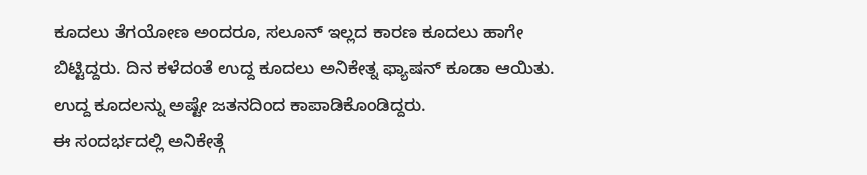ಕೂದಲು ತೆಗಯೋಣ ಅಂದರೂ, ಸಲೂನ್ ಇಲ್ಲದ ಕಾರಣ ಕೂದಲು ಹಾಗೇ ಬಿಟ್ಟಿದ್ದರು. ದಿನ ಕಳೆದಂತೆ ಉದ್ದ ಕೂದಲು ಅನಿಕೇತ್ನ ಫ್ಯಾಷನ್ ಕೂಡಾ ಆಯಿತು. ಉದ್ದ ಕೂದಲನ್ನು ಅಷ್ಟೇ ಜತನದಿಂದ ಕಾಪಾಡಿಕೊಂಡಿದ್ದರು.
ಈ ಸಂದರ್ಭದಲ್ಲಿ ಅನಿಕೇತ್ಗೆ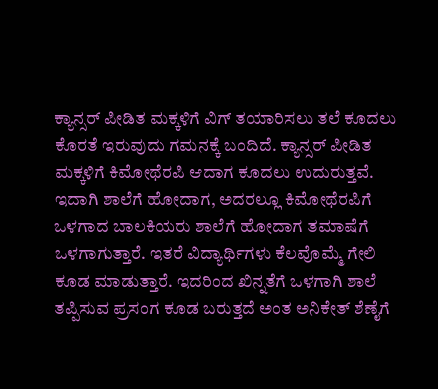ಕ್ಯಾನ್ಸರ್ ಪೀಡಿತ ಮಕ್ಕಳಿಗೆ ವಿಗ್ ತಯಾರಿಸಲು ತಲೆ ಕೂದಲು ಕೊರತೆ ಇರುವುದು ಗಮನಕ್ಕೆ ಬಂದಿದೆ. ಕ್ಯಾನ್ಸರ್ ಪೀಡಿತ ಮಕ್ಕಳಿಗೆ ಕಿಮೋಥೆರಪಿ ಆದಾಗ ಕೂದಲು ಉದುರುತ್ತವೆ. ಇದಾಗಿ ಶಾಲೆಗೆ ಹೋದಾಗ, ಅದರಲ್ಲೂ ಕಿಮೋಥೆರಪಿಗೆ ಒಳಗಾದ ಬಾಲಕಿಯರು ಶಾಲೆಗೆ ಹೋದಾಗ ತಮಾಷೆಗೆ ಒಳಗಾಗುತ್ತಾರೆ. ಇತರೆ ವಿದ್ಯಾರ್ಥಿಗಳು ಕೆಲವೊಮ್ಮೆ ಗೇಲಿ ಕೂಡ ಮಾಡುತ್ತಾರೆ. ಇದರಿಂದ ಖಿನ್ನತೆಗೆ ಒಳಗಾಗಿ ಶಾಲೆ ತಪ್ಪಿಸುವ ಪ್ರಸಂಗ ಕೂಡ ಬರುತ್ತದೆ ಅಂತ ಅನಿಕೇತ್ ಶೆಣೈಗೆ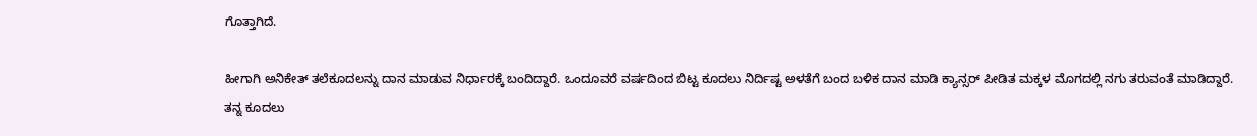ಗೊತ್ತಾಗಿದೆ.

ಹೀಗಾಗಿ ಅನಿಕೇತ್ ತಲೆಕೂದಲನ್ನು ದಾನ ಮಾಡುವ ನಿರ್ಧಾರಕ್ಕೆ ಬಂದಿದ್ದಾರೆ. ಒಂದೂವರೆ ವರ್ಷದಿಂದ ಬಿಟ್ಟ ಕೂದಲು ನಿರ್ದಿಷ್ಟ ಅಳತೆಗೆ ಬಂದ ಬಳಿಕ ದಾನ ಮಾಡಿ ಕ್ಯಾನ್ಸರ್ ಪೀಡಿತ ಮಕ್ಕಳ ಮೊಗದಲ್ಲಿ ನಗು ತರುವಂತೆ ಮಾಡಿದ್ದಾರೆ.
ತನ್ನ ಕೂದಲು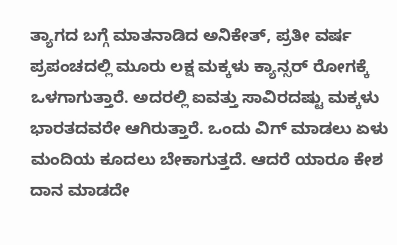ತ್ಯಾಗದ ಬಗ್ಗೆ ಮಾತನಾಡಿದ ಅನಿಕೇತ್, ಪ್ರತೀ ವರ್ಷ ಪ್ರಪಂಚದಲ್ಲಿ ಮೂರು ಲಕ್ಷ ಮಕ್ಕಳು ಕ್ಯಾನ್ಸರ್ ರೋಗಕ್ಕೆ ಒಳಗಾಗುತ್ತಾರೆ. ಅದರಲ್ಲಿ ಐವತ್ತು ಸಾವಿರದಷ್ಟು ಮಕ್ಕಳು ಭಾರತದವರೇ ಆಗಿರುತ್ತಾರೆ. ಒಂದು ವಿಗ್ ಮಾಡಲು ಏಳು ಮಂದಿಯ ಕೂದಲು ಬೇಕಾಗುತ್ತದೆ. ಆದರೆ ಯಾರೂ ಕೇಶ ದಾನ ಮಾಡದೇ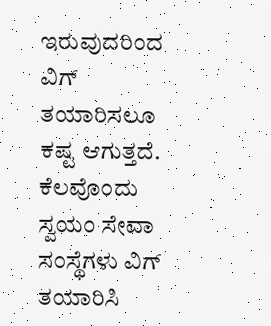ಇರುವುದರಿಂದ ವಿಗ್ ತಯಾರಿಸಲೂ ಕಷ್ಟ ಆಗುತ್ತದೆ. ಕೆಲವೊಂದು ಸ್ವಯಂ ಸೇವಾ ಸಂಸ್ಥೆಗಳು ವಿಗ್ ತಯಾರಿಸಿ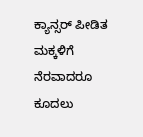ಕ್ಯಾನ್ಸರ್ ಪೀಡಿತ ಮಕ್ಕಳಿಗೆ ನೆರವಾದರೂ ಕೂದಲು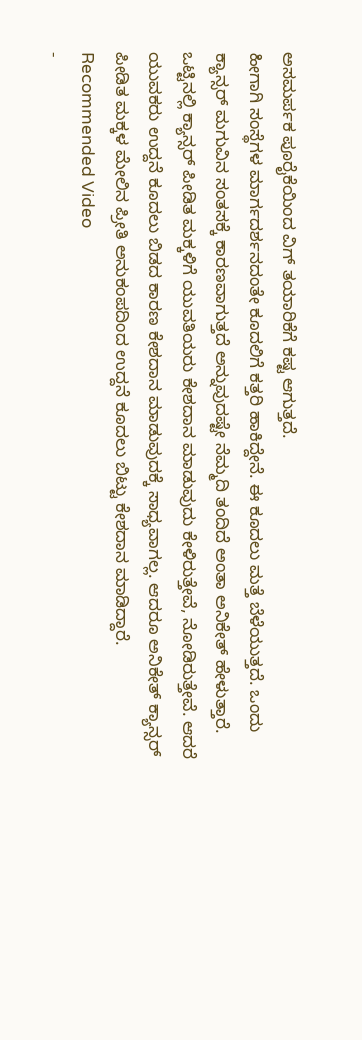ಅಸಮರ್ಪಕ ಪೂರೈಕೆಯಿಂದ ವಿಗ್ ತಯಾರಿಕೆಗೆ ಕಷ್ಟ ಆಗುತ್ತದೆ.
ಹೀಗಾಗಿ ಸಂಸ್ಥೆಗಳ ಮಾರ್ಗದರ್ಶನದಂತೇ ಕೂದಲಿಗೆ ಕತ್ತರಿ ಹಾಕಿದ್ದೇನೆ. ಈ ಕೂದಲು ಮತ್ತೆ ಬೆಳೆಯುತ್ತದೆ. ಒಂದು ಕ್ಯಾನ್ಸರ್ ಮಗುವಿನ ಸಂತಸಕ್ಕೆ ಕಾರಣವಾಗುತ್ತದೆ ಅನ್ನುವುದಷ್ಟೇ ನೆಮ್ಮದಿ ತಂದಿದೆ ಅಂತಾ ಅನಿಕೇತ್ ಹೇಳುತ್ತಾರೆ.
ಒಟ್ಟಿನಲ್ಲಿ ಕ್ಯಾನ್ಸರ್ ಪೀಡಿತ ಮಕ್ಕಳಿಗೆ ಯುವತಿಯರು ಕೇಶದಾನ ಮಾಡುವುದು ಕೇಳಿರುತ್ತೇವೆ, ನೋಡಿರುತ್ತೇವೆ. ಆದರೆ ಯುವಕರು ಉದ್ದನೆ ಕೂದಲು ಬಿಡದ ಕಾರಣ ಕೇಶದಾನ ಮಾಡುವುದಕ್ಕೆ ಸಾಧ್ಯವಾಗಲ್ಲ. ಆದರೂ ಅನಿಕೇತ್ ಕ್ಯಾನ್ಸರ್ ಪೀಡಿತ ಮಕ್ಕಳ ಮೇಲಿನ ಪ್ರೀತಿ ಅನುಕಂಪದಿಂದ ಉದ್ದನೆ ಕೂದಲು ಬಿಟ್ಟು ಕೇಶದಾನ ಮಾಡಿದ್ದಾರೆ.
Recommended Video
-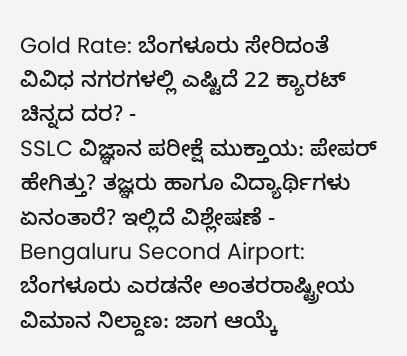Gold Rate: ಬೆಂಗಳೂರು ಸೇರಿದಂತೆ ವಿವಿಧ ನಗರಗಳಲ್ಲಿ ಎಷ್ಟಿದೆ 22 ಕ್ಯಾರಟ್ ಚಿನ್ನದ ದರ? -
SSLC ವಿಜ್ಞಾನ ಪರೀಕ್ಷೆ ಮುಕ್ತಾಯ: ಪೇಪರ್ ಹೇಗಿತ್ತು? ತಜ್ಞರು ಹಾಗೂ ವಿದ್ಯಾರ್ಥಿಗಳು ಏನಂತಾರೆ? ಇಲ್ಲಿದೆ ವಿಶ್ಲೇಷಣೆ -
Bengaluru Second Airport: ಬೆಂಗಳೂರು ಎರಡನೇ ಅಂತರರಾಷ್ಟ್ರೀಯ ವಿಮಾನ ನಿಲ್ದಾಣ: ಜಾಗ ಆಯ್ಕೆ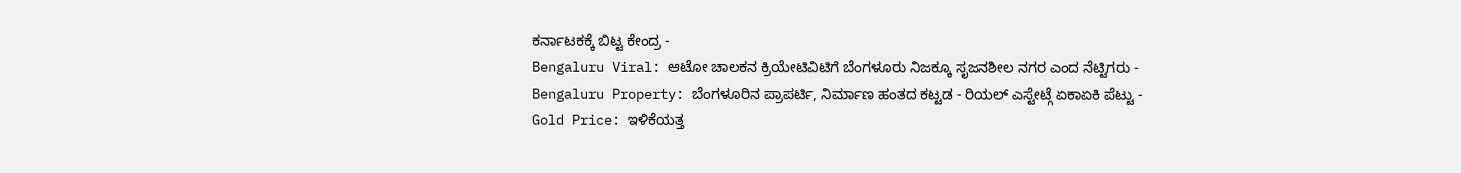ಕರ್ನಾಟಕಕ್ಕೆ ಬಿಟ್ಟ ಕೇಂದ್ರ -
Bengaluru Viral: ಆಟೋ ಚಾಲಕನ ಕ್ರಿಯೇಟಿವಿಟಿಗೆ ಬೆಂಗಳೂರು ನಿಜಕ್ಕೂ ಸೃಜನಶೀಲ ನಗರ ಎಂದ ನೆಟ್ಟಿಗರು -
Bengaluru Property: ಬೆಂಗಳೂರಿನ ಪ್ರಾಪರ್ಟಿ, ನಿರ್ಮಾಣ ಹಂತದ ಕಟ್ಟಡ - ರಿಯಲ್ ಎಸ್ಟೇಟ್ಗೆ ಏಕಾಏಕಿ ಪೆಟ್ಟು -
Gold Price: ಇಳಿಕೆಯತ್ತ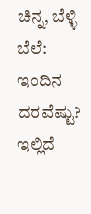ಚಿನ್ನ, ಬೆಳ್ಳಿ ಬೆಲೆ: ಇಂದಿನ ದರವೆಷ್ಟು? ಇಲ್ಲಿದೆ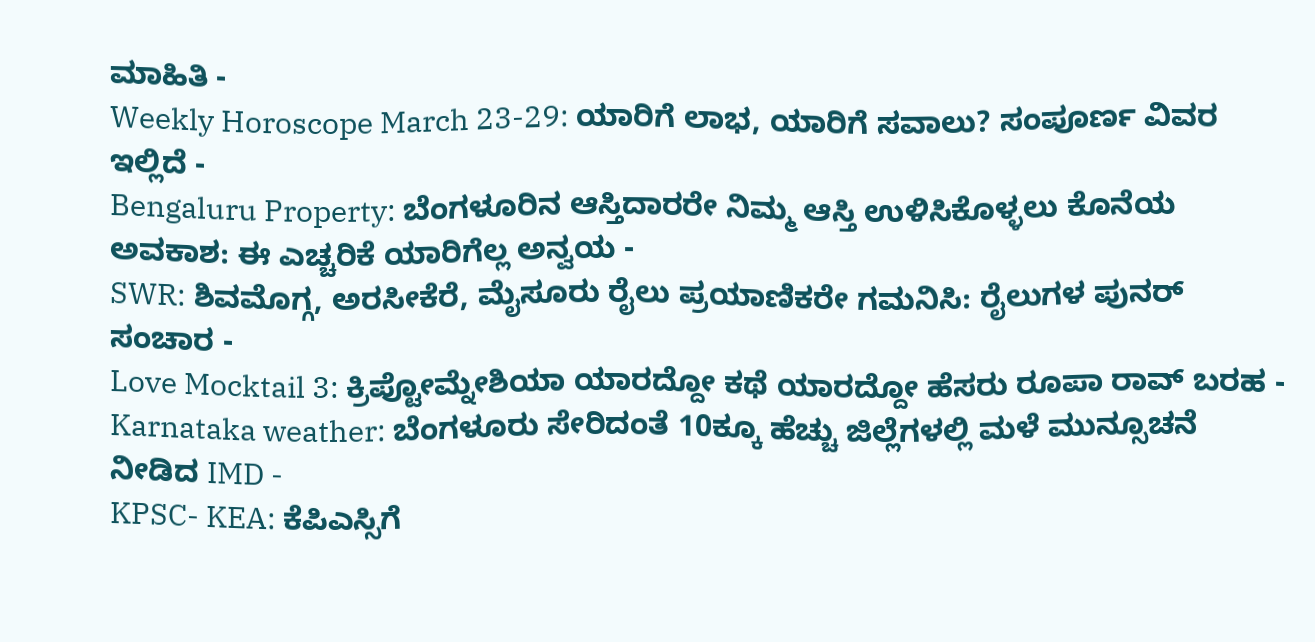ಮಾಹಿತಿ -
Weekly Horoscope March 23-29: ಯಾರಿಗೆ ಲಾಭ, ಯಾರಿಗೆ ಸವಾಲು? ಸಂಪೂರ್ಣ ವಿವರ ಇಲ್ಲಿದೆ -
Bengaluru Property: ಬೆಂಗಳೂರಿನ ಆಸ್ತಿದಾರರೇ ನಿಮ್ಮ ಆಸ್ತಿ ಉಳಿಸಿಕೊಳ್ಳಲು ಕೊನೆಯ ಅವಕಾಶ: ಈ ಎಚ್ಚರಿಕೆ ಯಾರಿಗೆಲ್ಲ ಅನ್ವಯ -
SWR: ಶಿವಮೊಗ್ಗ, ಅರಸೀಕೆರೆ, ಮೈಸೂರು ರೈಲು ಪ್ರಯಾಣಿಕರೇ ಗಮನಿಸಿ: ರೈಲುಗಳ ಪುನರ್ ಸಂಚಾರ -
Love Mocktail 3: ಕ್ರಿಪ್ಟೋಮ್ನೇಶಿಯಾ ಯಾರದ್ದೋ ಕಥೆ ಯಾರದ್ದೋ ಹೆಸರು ರೂಪಾ ರಾವ್ ಬರಹ -
Karnataka weather: ಬೆಂಗಳೂರು ಸೇರಿದಂತೆ 10ಕ್ಕೂ ಹೆಚ್ಚು ಜಿಲ್ಲೆಗಳಲ್ಲಿ ಮಳೆ ಮುನ್ಸೂಚನೆ ನೀಡಿದ IMD -
KPSC- KEA: ಕೆಪಿಎಸ್ಸಿಗೆ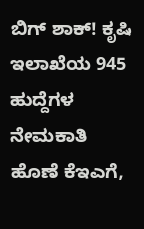ಬಿಗ್ ಶಾಕ್! ಕೃಷಿ ಇಲಾಖೆಯ 945 ಹುದ್ದೆಗಳ ನೇಮಕಾತಿ ಹೊಣೆ ಕೆಇಎಗೆ,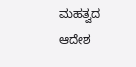ಮಹತ್ವದ ಆದೇಶ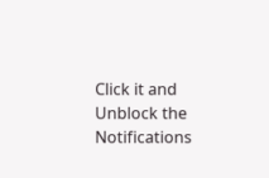Click it and Unblock the Notifications